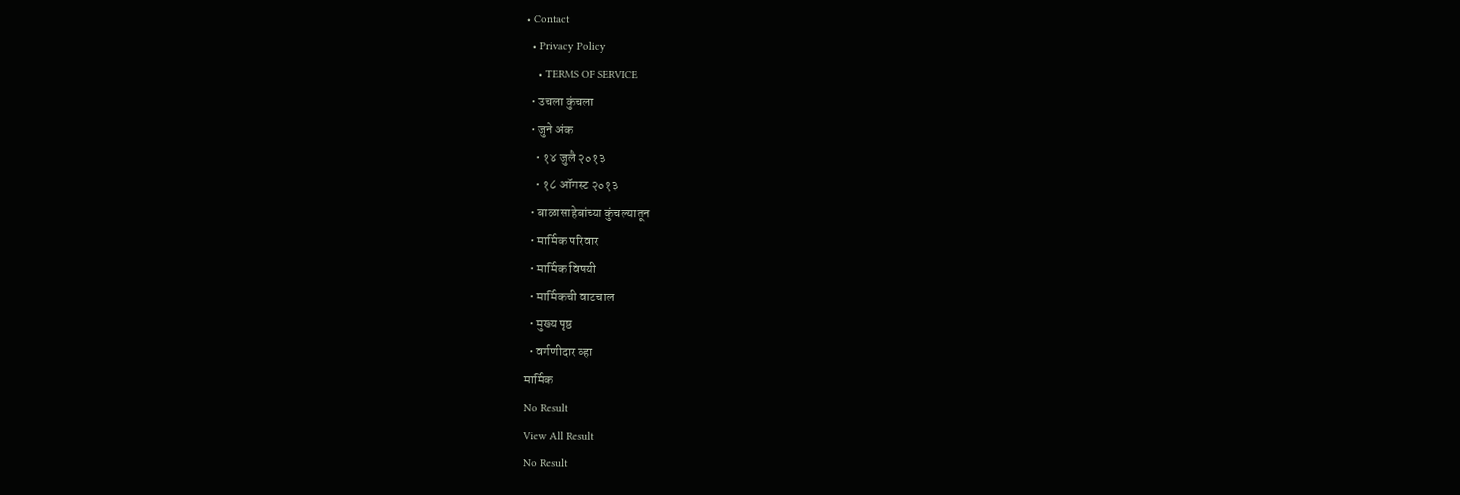• Contact
  • Privacy Policy
    • TERMS OF SERVICE
  • उचला कुंचला
  • जुने अंक
    • १४ जुलै २०१३
    • १८ ऑगस्ट २०१३
  • बाळासाहेबांच्या कुंचल्यातून
  • मार्मिक परिवार
  • मार्मिक विषयी
  • मार्मिकची वाटचाल
  • मुख्य पृष्ठ
  • वर्गणीदार व्हा
मार्मिक
No Result
View All Result
No Result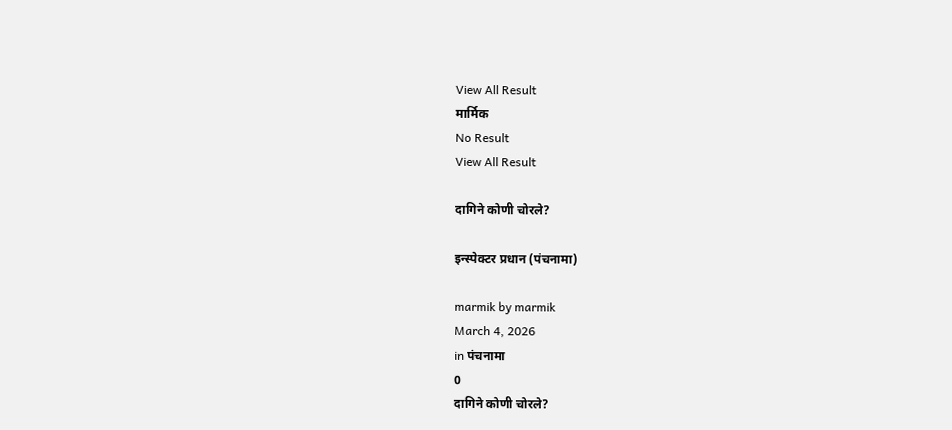View All Result
मार्मिक
No Result
View All Result

दागिने कोणी चोरले?

इन्स्पेक्टर प्रधान (पंचनामा)

marmik by marmik
March 4, 2026
in पंचनामा
0
दागिने कोणी चोरले?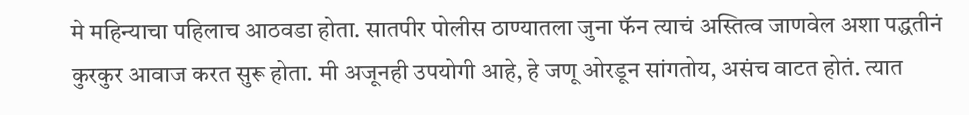मे महिन्याचा पहिलाच आठवडा होता. सातपीर पोलीस ठाण्यातला जुना फॅन त्याचं अस्तित्व जाणवेल अशा पद्धतीनं कुरकुर आवाज करत सुरू होता. मी अजूनही उपयोगी आहे, हे जणू ओरडून सांगतोय, असंच वाटत होतं. त्यात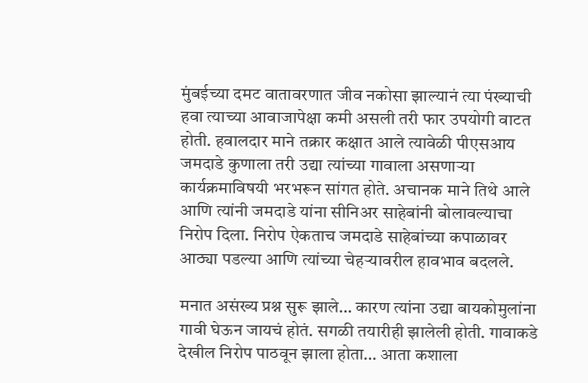मुंबईच्या दमट वातावरणात जीव नकोसा झाल्यानं त्या पंख्याची हवा त्याच्या आवाजापेक्षा कमी असली तरी फार उपयोगी वाटत होती. हवालदार माने तक्रार कक्षात आले त्यावेळी पीएसआय जमदाडे कुणाला तरी उद्या त्यांच्या गावाला असणार्‍या कार्यक्रमाविषयी भरभरून सांगत होते. अचानक माने तिथे आले आणि त्यांनी जमदाडे यांना सीनिअर साहेबांनी बोलावल्याचा निरोप दिला. निरोप ऐकताच जमदाडे साहेबांच्या कपाळावर आठ्या पडल्या आणि त्यांच्या चेहर्‍यावरील हावभाव बदलले.

मनात असंख्य प्रश्न सुरू झाले… कारण त्यांना उद्या बायकोमुलांना गावी घेऊन जायचं होतं. सगळी तयारीही झालेली होती. गावाकडे देखील निरोप पाठवून झाला होता… आता कशाला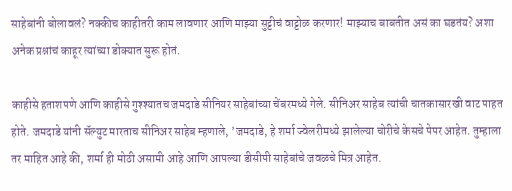साहेबांनी बोलावलं? नक्कीच काहीतरी काम लावणार आणि माझ्या सुट्टीचं वाट्टोळ करणार! माझ्याच बाबतीत असं का घडतंय? अशा अनेक प्रश्नांचं काहूर त्यांच्या डोक्यात सुरू होतं.

काहीसे हताशपणे आणि काहीसे गुश्श्यातच जमदाडे सीनियर साहेबांच्या चेंबरमध्ये गेले. सीनिअर साहेब त्यांची चातकासारखी वाट पाहत होते. जमदाडे यांनी सॅल्युट मारताच सीनिअर साहेब म्हणाले, ’जमदाडे, हे शर्मा ज्वेलरीमध्ये झालेल्या चोरीचे केसचे पेपर आहेत. तुम्हाला तर माहित आहे की, शर्मा ही मोठी असामी आहे आणि आपल्या डीसीपी साहेबांचे जवळचे मित्र आहेत.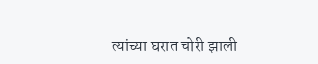त्यांच्या घरात चोरी झाली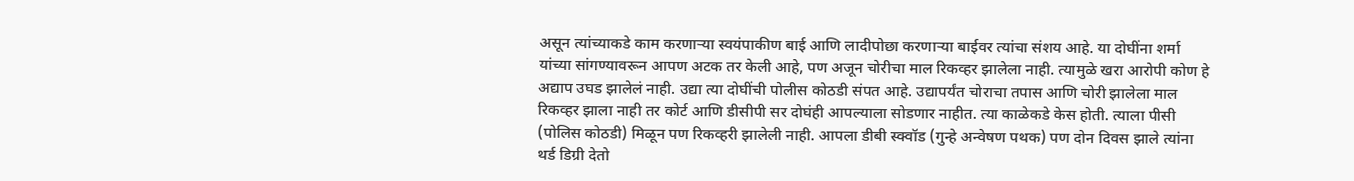असून त्यांच्याकडे काम करणार्‍या स्वयंपाकीण बाई आणि लादीपोछा करणार्‍या बाईवर त्यांचा संशय आहे. या दोघींना शर्मा यांच्या सांगण्यावरून आपण अटक तर केली आहे, पण अजून चोरीचा माल रिकव्हर झालेला नाही. त्यामुळे खरा आरोपी कोण हे अद्याप उघड झालेलं नाही. उद्या त्या दोघींची पोलीस कोठडी संपत आहे. उद्यापर्यंत चोराचा तपास आणि चोरी झालेला माल रिकव्हर झाला नाही तर कोर्ट आणि डीसीपी सर दोघंही आपल्याला सोडणार नाहीत. त्या काळेकडे केस होती. त्याला पीसी (पोलिस कोठडी) मिळून पण रिकव्हरी झालेली नाही. आपला डीबी स्क्वॉड (गुन्हे अन्वेषण पथक) पण दोन दिवस झाले त्यांना थर्ड डिग्री देतो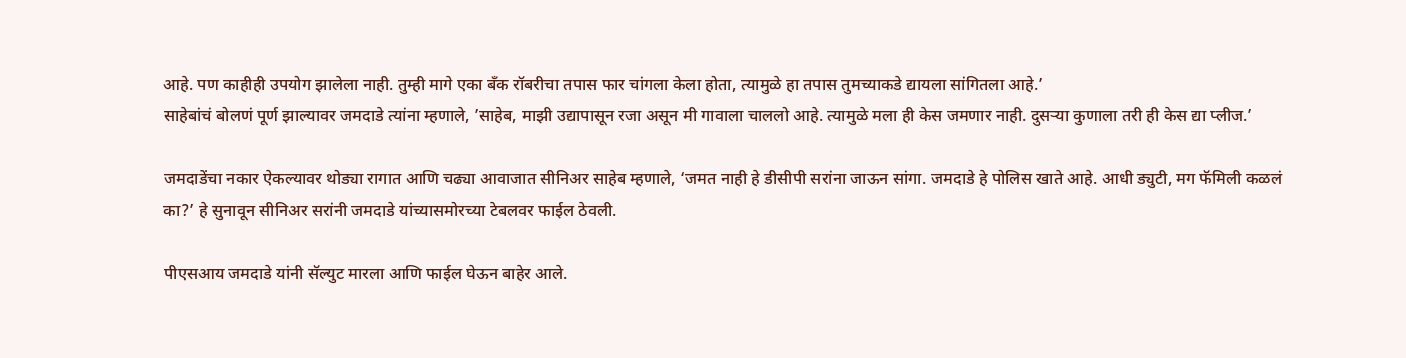आहे. पण काहीही उपयोग झालेला नाही. तुम्ही मागे एका बँक रॉबरीचा तपास फार चांगला केला होता, त्यामुळे हा तपास तुमच्याकडे द्यायला सांगितला आहे.’
साहेबांचं बोलणं पूर्ण झाल्यावर जमदाडे त्यांना म्हणाले, ’साहेब, माझी उद्यापासून रजा असून मी गावाला चाललो आहे. त्यामुळे मला ही केस जमणार नाही. दुसर्‍या कुणाला तरी ही केस द्या प्लीज.’

जमदाडेंचा नकार ऐकल्यावर थोड्या रागात आणि चढ्या आवाजात सीनिअर साहेब म्हणाले, ‘जमत नाही हे डीसीपी सरांना जाऊन सांगा. जमदाडे हे पोलिस खाते आहे. आधी ड्युटी, मग फॅमिली कळलं का?’ हे सुनावून सीनिअर सरांनी जमदाडे यांच्यासमोरच्या टेबलवर फाईल ठेवली.

पीएसआय जमदाडे यांनी सॅल्युट मारला आणि फाईल घेऊन बाहेर आले.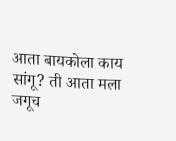आता बायकोला काय सांगू? ती आता मला जगूच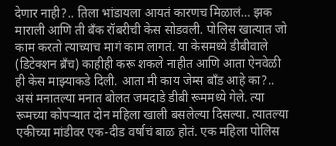देणार नाही?.. तिला भांडायला आयतं कारणच मिळालं… झक माराली आणि ती बँक रॉबरीची केस सोडवली. पोलिस खात्यात जो काम करतो त्याच्याच मागं काम लागतं. या केसमध्ये डीबीवाले (डिटेक्शन ब्रँच) काहीही करू शकले नाहीत आणि आता ऐनवेळी ही केस माझ्याकडे दिली. आता मी काय जेम्स बाँड आहे का?.. असं मनातल्या मनात बोलत जमदाडे डीबी रूममध्ये गेले. त्या रूमच्या कोपर्‍यात दोन महिला खाली बसलेल्या दिसल्या. त्यातल्या एकीच्या मांडीवर एक-दीड वर्षाचं बाळ होतं. एक महिला पोलिस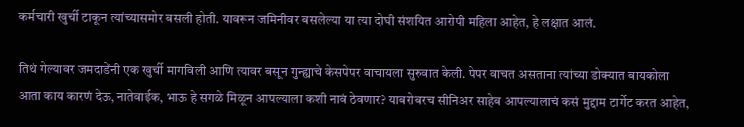कर्मचारी खुर्ची टाकून त्यांच्यासमोर बसली होती. यावरून जमिनीवर बसलेल्या या त्या दोघी संशयित आरोपी महिला आहेत, हे लक्षात आलं.

तिथं गेल्यावर जमदाडेंनी एक खुर्ची मागविली आणि त्यावर बसून गुन्ह्याचे केसपेपर वाचायला सुरुवात केली. पेपर वाचत असताना त्यांच्या डोक्यात बायकोला आता काय कारणं देऊ, नातेवाईक, भाऊ हे सगळे मिळून आपल्याला कशी नावं ठेवणार? याबरोबरच सीनिअर साहेब आपल्यालाचं कसं मुद्दाम टार्गेट करत आहेत,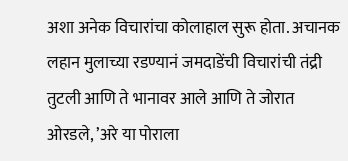अशा अनेक विचारांचा कोलाहाल सुरू होता. अचानक लहान मुलाच्या रडण्यानं जमदाडेंची विचारांची तंद्री तुटली आणि ते भानावर आले आणि ते जोरात ओरडले, ’अरे या पोराला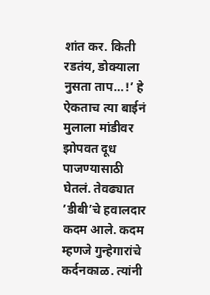शांत कर. किती रडतंय, डोक्याला नुसता ताप…!’ हे ऐकताच त्या बाईनं मुलाला मांडीवर झोपवत दूध पाजण्यासाठी घेतलं. तेवढ्यात ’डीबी’चे हवालदार कदम आले. कदम म्हणजे गुन्हेगारांचे कर्दनकाळ. त्यांनी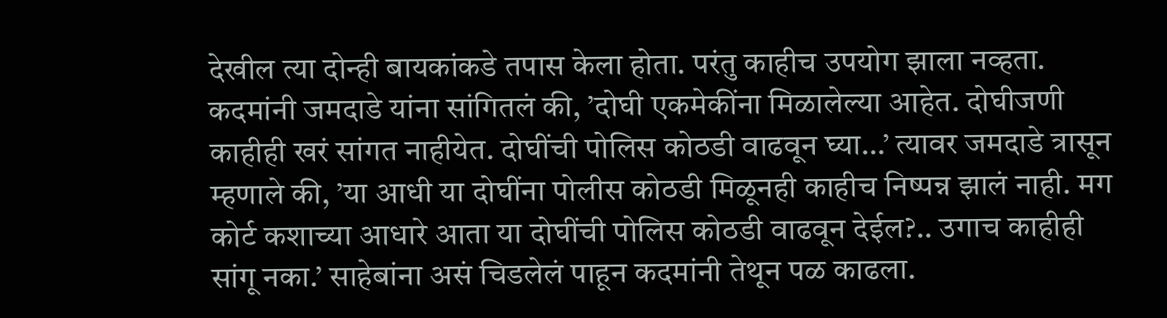देखील त्या दोन्ही बायकांकडे तपास केला होता. परंतु काहीच उपयोग झाला नव्हता.
कदमांनी जमदाडे यांना सांगितलं की, ’दोघी एकमेकींना मिळालेल्या आहेत. दोघीजणी काहीही खरं सांगत नाहीयेत. दोघींची पोलिस कोठडी वाढवून घ्या…’ त्यावर जमदाडे त्रासून म्हणाले की, ’या आधी या दोघींना पोलीस कोठडी मिळूनही काहीच निष्पन्न झालं नाही. मग कोर्ट कशाच्या आधारे आता या दोघींची पोलिस कोठडी वाढवून देईल?.. उगाच काहीही सांगू नका.’ साहेबांना असं चिडलेलं पाहून कदमांनी तेथून पळ काढला.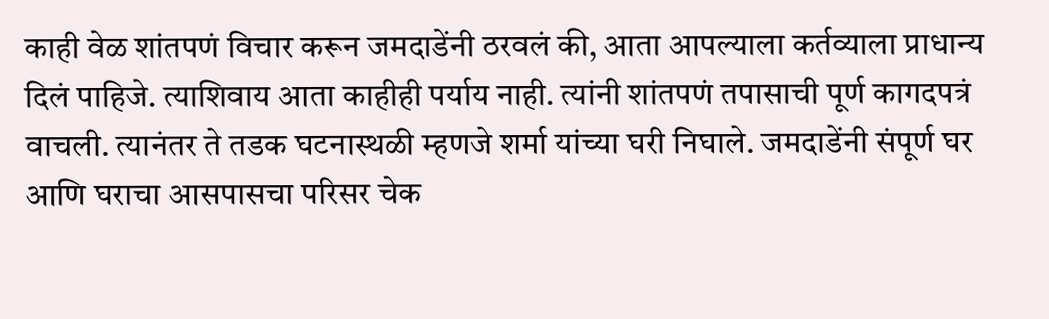काही वेळ शांतपणं विचार करून जमदाडेंनी ठरवलं की, आता आपल्याला कर्तव्याला प्राधान्य दिलं पाहिजे. त्याशिवाय आता काहीही पर्याय नाही. त्यांनी शांतपणं तपासाची पूर्ण कागदपत्रं वाचली. त्यानंतर ते तडक घटनास्थळी म्हणजे शर्मा यांच्या घरी निघाले. जमदाडेंनी संपूर्ण घर आणि घराचा आसपासचा परिसर चेक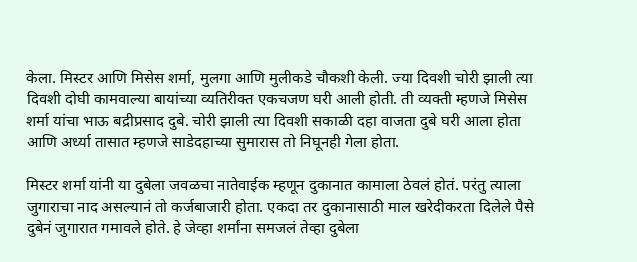केला. मिस्टर आणि मिसेस शर्मा, मुलगा आणि मुलीकडे चौकशी केली. ज्या दिवशी चोरी झाली त्या दिवशी दोघी कामवाल्या बायांच्या व्यतिरीक्त एकचजण घरी आली होती. ती व्यक्ती म्हणजे मिसेस शर्मा यांचा भाऊ बद्रीप्रसाद दुबे. चोरी झाली त्या दिवशी सकाळी दहा वाजता दुबे घरी आला होता आणि अर्ध्या तासात म्हणजे साडेदहाच्या सुमारास तो निघूनही गेला होता.

मिस्टर शर्मा यांनी या दुबेला जवळचा नातेवाईक म्हणून दुकानात कामाला ठेवलं होतं. परंतु त्याला जुगाराचा नाद असल्यानं तो कर्जबाजारी होता. एकदा तर दुकानासाठी माल खरेदीकरता दिलेले पैसे दुबेनं जुगारात गमावले होते. हे जेव्हा शर्मांना समजलं तेव्हा दुबेला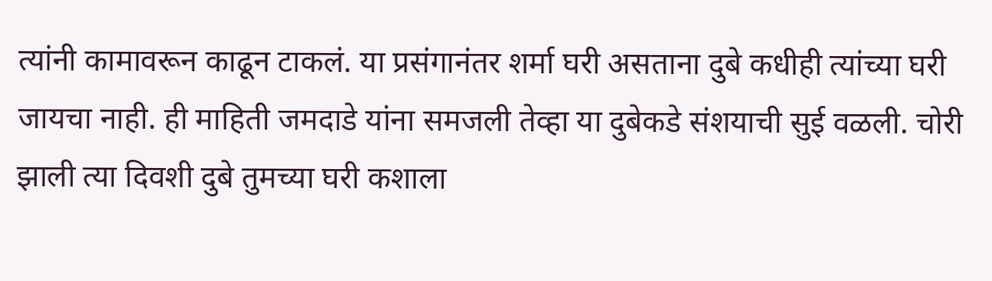त्यांनी कामावरून काढून टाकलं. या प्रसंगानंतर शर्मा घरी असताना दुबे कधीही त्यांच्या घरी जायचा नाही. ही माहिती जमदाडे यांना समजली तेव्हा या दुबेकडे संशयाची सुई वळली. चोरी झाली त्या दिवशी दुबे तुमच्या घरी कशाला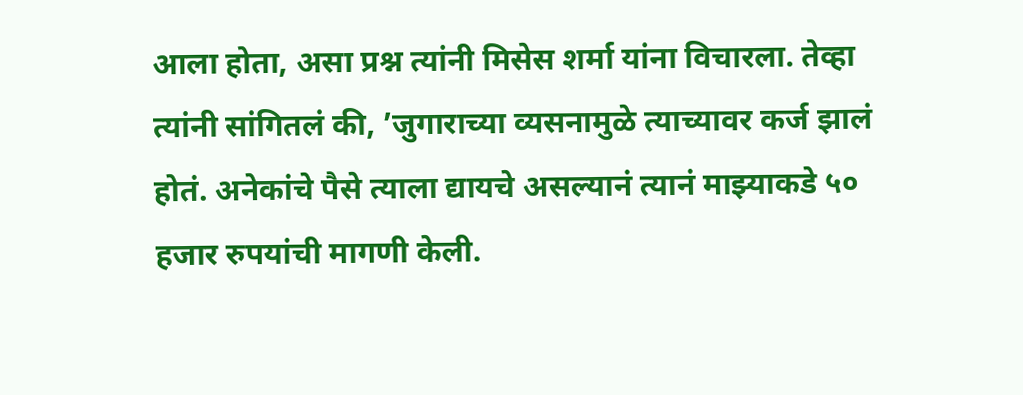आला होता, असा प्रश्न त्यांनी मिसेस शर्मा यांना विचारला. तेव्हा त्यांनी सांगितलं की, ’जुगाराच्या व्यसनामुळे त्याच्यावर कर्ज झालं होतं. अनेकांचे पैसे त्याला द्यायचे असल्यानं त्यानं माझ्याकडे ५० हजार रुपयांची मागणी केली.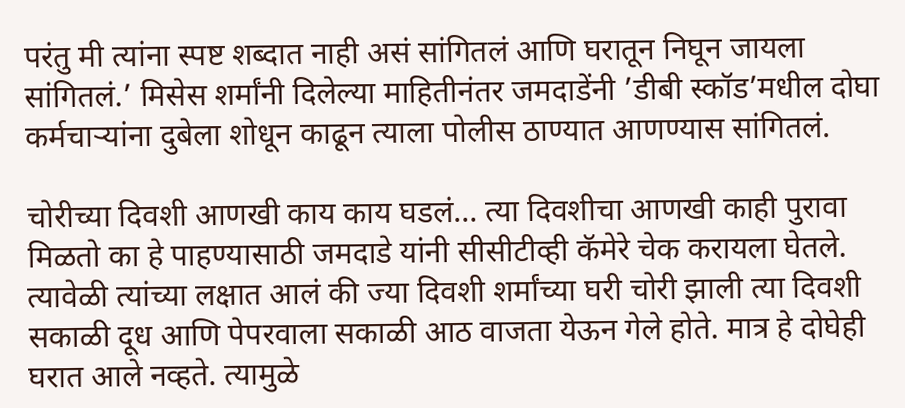परंतु मी त्यांना स्पष्ट शब्दात नाही असं सांगितलं आणि घरातून निघून जायला सांगितलं.’ मिसेस शर्मांनी दिलेल्या माहितीनंतर जमदाडेंनी ’डीबी स्कॉड’मधील दोघा कर्मचार्‍यांना दुबेला शोधून काढून त्याला पोलीस ठाण्यात आणण्यास सांगितलं.

चोरीच्या दिवशी आणखी काय काय घडलं… त्या दिवशीचा आणखी काही पुरावा मिळतो का हे पाहण्यासाठी जमदाडे यांनी सीसीटीव्ही कॅमेरे चेक करायला घेतले. त्यावेळी त्यांच्या लक्षात आलं की ज्या दिवशी शर्मांच्या घरी चोरी झाली त्या दिवशी सकाळी दूध आणि पेपरवाला सकाळी आठ वाजता येऊन गेले होते. मात्र हे दोघेही घरात आले नव्हते. त्यामुळे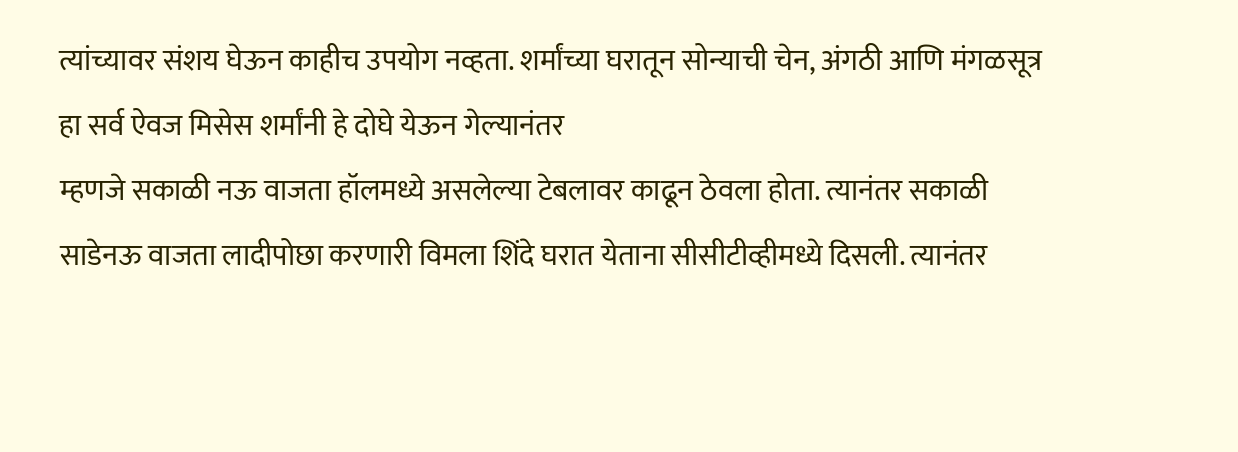त्यांच्यावर संशय घेऊन काहीच उपयोग नव्हता. शर्मांच्या घरातून सोन्याची चेन, अंगठी आणि मंगळसूत्र हा सर्व ऐवज मिसेस शर्मांनी हे दोघे येऊन गेल्यानंतर
म्हणजे सकाळी नऊ वाजता हॉलमध्ये असलेल्या टेबलावर काढून ठेवला होता. त्यानंतर सकाळी साडेनऊ वाजता लादीपोछा करणारी विमला शिंदे घरात येताना सीसीटीव्हीमध्ये दिसली. त्यानंतर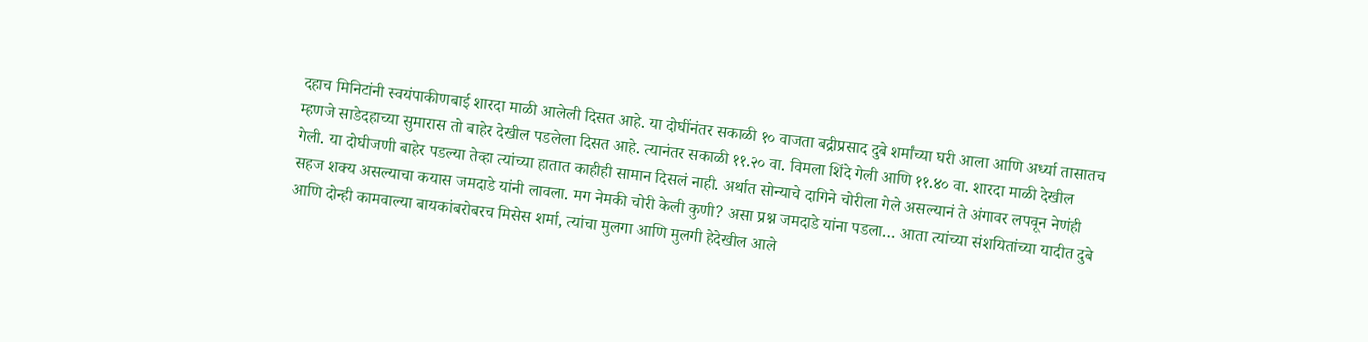दहाच मिनिटांनी स्वयंपाकीणबाई शारदा माळी आलेली दिसत आहे. या दोघींनंतर सकाळी १० वाजता बद्रीप्रसाद दुबे शर्मांच्या घरी आला आणि अर्ध्या तासातच म्हणजे साडेदहाच्या सुमारास तो बाहेर देखील पडलेला दिसत आहे. त्यानंतर सकाळी ११.२० वा. विमला शिंदे गेली आणि ११.४० वा. शारदा माळी देखील गेली. या दोघीजणी बाहेर पडल्या तेव्हा त्यांच्या हातात काहीही सामान दिसलं नाही. अर्थात सोन्याचे दागिने चोरीला गेले असल्यानं ते अंगावर लपवून नेणंही सहज शक्य असल्याचा कयास जमदाडे यांनी लावला. मग नेमकी चोरी केली कुणी? असा प्रश्न जमदाडे यांना पडला… आता त्यांच्या संशयितांच्या यादीत दुबे आणि दोन्ही कामवाल्या बायकांबरोबरच मिसेस शर्मा, त्यांचा मुलगा आणि मुलगी हेदेखील आले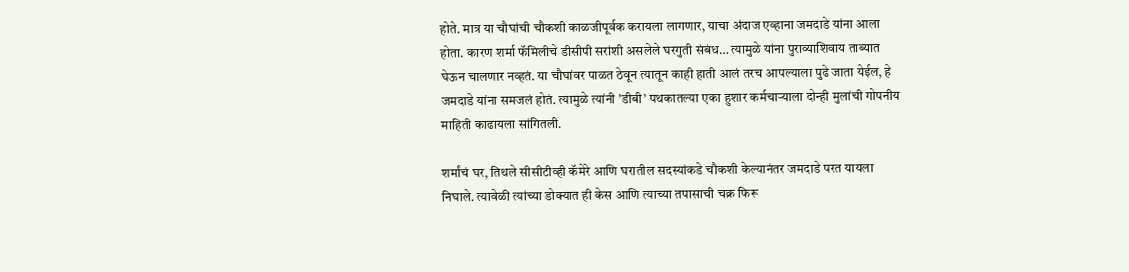होते. मात्र या चौघांची चौकशी काळजीपूर्वक करायला लागणार, याचा अंदाज एव्हाना जमदाडे यांना आला होता. कारण शर्मा फॅमिलीचे डीसीपी सरांशी असलेले घरगुती संबंध… त्यामुळे यांना पुराव्याशिवाय ताब्यात घेऊन चालणार नव्हतं. या चौघांवर पाळत ठेवून त्यातून काही हाती आलं तरच आपल्याला पुढे जाता येईल, हे जमदाडे यांना समजलं होतं. त्यामुळे त्यांनी ’डीबी’ पथकातल्या एका हुशार कर्मचार्‍याला दोन्ही मुलांची गोपनीय माहिती काढायला सांगितली.

शर्मांचं घर, तिथले सीसीटीव्ही कॅमेरे आणि घरातील सदस्यांकडे चौकशी केल्यानंतर जमदाडे परत यायला निघाले. त्यावेळी त्यांच्या डोक्यात ही केस आणि त्याच्या तपासाची चक्र फिरू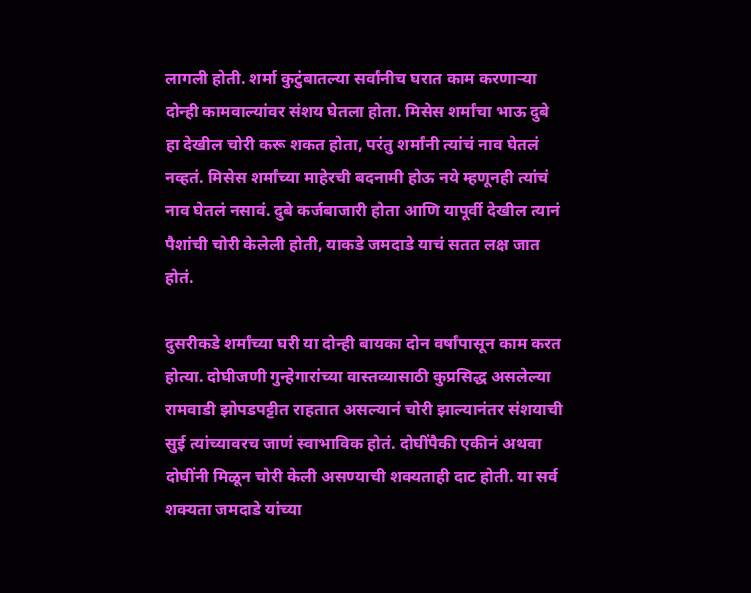लागली होती. शर्मा कुटुंबातल्या सर्वांनीच घरात काम करणार्‍या दोन्ही कामवाल्यांवर संशय घेतला होता. मिसेस शर्मांचा भाऊ दुबे हा देखील चोरी करू शकत होता, परंतु शर्मांनी त्यांचं नाव घेतलं नव्हतं. मिसेस शर्मांच्या माहेरची बदनामी होऊ नये म्हणूनही त्यांचं नाव घेतलं नसावं. दुबे कर्जबाजारी होता आणि यापूर्वी देखील त्यानं पैशांची चोरी केलेली होती, याकडे जमदाडे याचं सतत लक्ष जात होतं.

दुसरीकडे शर्मांच्या घरी या दोन्ही बायका दोन वर्षांपासून काम करत होत्या. दोघीजणी गुन्हेगारांच्या वास्तव्यासाठी कुप्रसिद्ध असलेल्या रामवाडी झोपडपट्टीत राहतात असल्यानं चोरी झाल्यानंतर संशयाची सुई त्यांच्यावरच जाणं स्वाभाविक होतं. दोघींपैकी एकीनं अथवा दोघींनी मिळून चोरी केली असण्याची शक्यताही दाट होती. या सर्व शक्यता जमदाडे यांच्या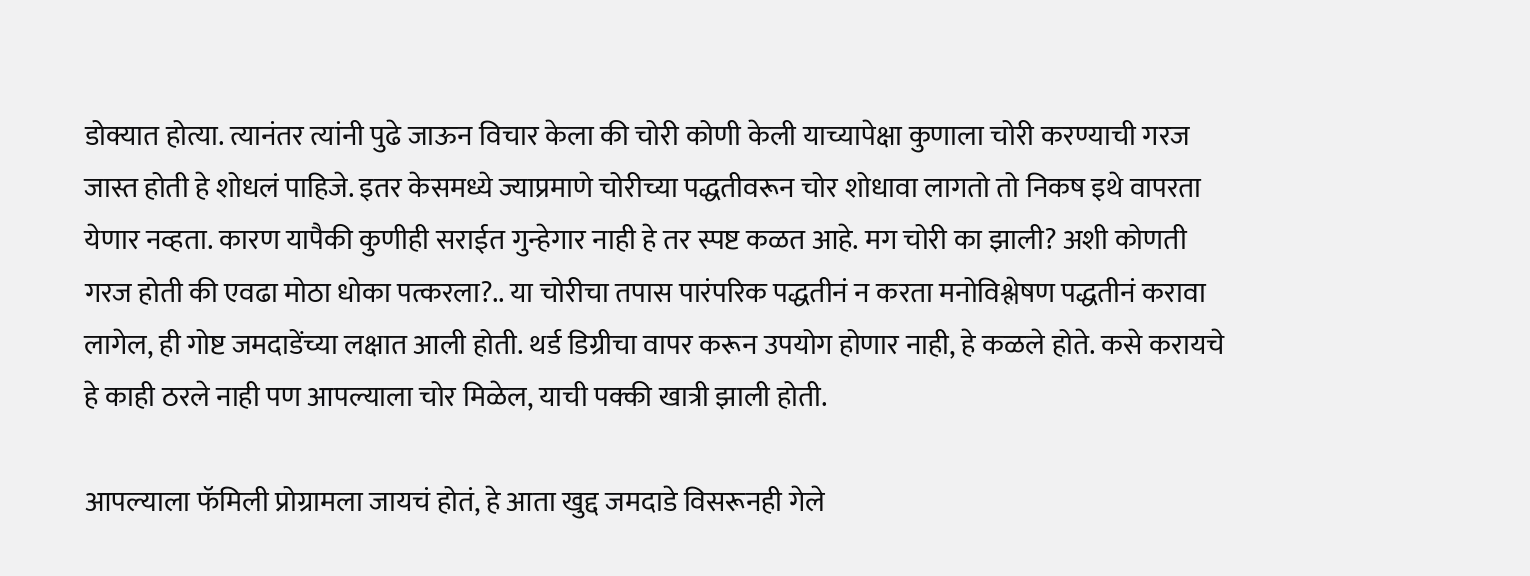डोक्यात होत्या. त्यानंतर त्यांनी पुढे जाऊन विचार केला की चोरी कोणी केली याच्यापेक्षा कुणाला चोरी करण्याची गरज जास्त होती हे शोधलं पाहिजे. इतर केसमध्ये ज्याप्रमाणे चोरीच्या पद्धतीवरून चोर शोधावा लागतो तो निकष इथे वापरता येणार नव्हता. कारण यापैकी कुणीही सराईत गुन्हेगार नाही हे तर स्पष्ट कळत आहे. मग चोरी का झाली? अशी कोणती गरज होती की एवढा मोठा धोका पत्करला?.. या चोरीचा तपास पारंपरिक पद्धतीनं न करता मनोविश्लेषण पद्धतीनं करावा लागेल, ही गोष्ट जमदाडेंच्या लक्षात आली होती. थर्ड डिग्रीचा वापर करून उपयोग होणार नाही, हे कळले होते. कसे करायचे हे काही ठरले नाही पण आपल्याला चोर मिळेल, याची पक्की खात्री झाली होती.

आपल्याला फॅमिली प्रोग्रामला जायचं होतं, हे आता खुद्द जमदाडे विसरूनही गेले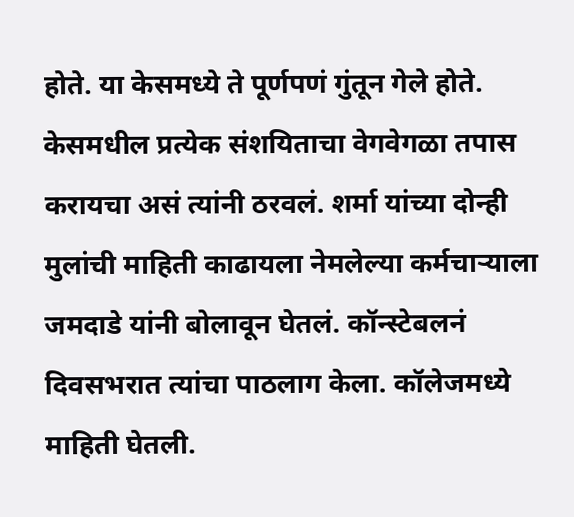होते. या केसमध्ये ते पूर्णपणं गुंतून गेले होते. केसमधील प्रत्येक संशयिताचा वेगवेगळा तपास करायचा असं त्यांनी ठरवलं. शर्मा यांच्या दोन्ही मुलांची माहिती काढायला नेमलेल्या कर्मचार्‍याला जमदाडे यांनी बोलावून घेतलं. कॉन्स्टेबलनं दिवसभरात त्यांचा पाठलाग केला. कॉलेजमध्ये माहिती घेतली.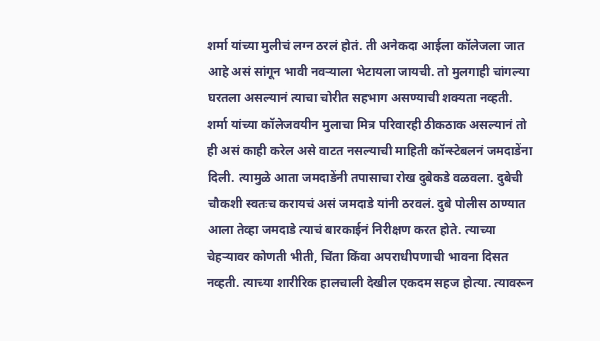शर्मा यांच्या मुलीचं लग्न ठरलं होतं. ती अनेकदा आईला कॉलेजला जात आहे असं सांगून भावी नवर्‍याला भेटायला जायची. तो मुलगाही चांगल्या घरतला असल्यानं त्याचा चोरीत सहभाग असण्याची शक्यता नव्हती. शर्मा यांच्या कॉलेजवयीन मुलाचा मित्र परिवारही ठीकठाक असल्यानं तो ही असं काही करेल असे वाटत नसल्याची माहिती कॉन्स्टेबलनं जमदाडेंना दिली. त्यामुळे आता जमदाडेंनी तपासाचा रोख दुबेकडे वळवला. दुबेची चौकशी स्वतःच करायचं असं जमदाडे यांनी ठरवलं. दुबे पोलीस ठाण्यात आला तेव्हा जमदाडे त्याचं बारकाईनं निरीक्षण करत होते. त्याच्या चेहर्‍यावर कोणती भीती, चिंता किंवा अपराधीपणाची भावना दिसत नव्हती. त्याच्या शारीरिक हालचाली देखील एकदम सहज होत्या. त्यावरून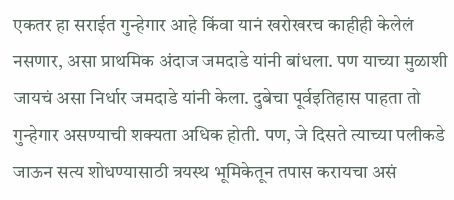एकतर हा सराईत गुन्हेगार आहे किंवा यानं खरोखरच काहीही केलेलं नसणार, असा प्राथमिक अंदाज जमदाडे यांनी बांधला. पण याच्या मुळाशी जायचं असा निर्धार जमदाडे यांनी केला. दुबेचा पूर्वइतिहास पाहता तो गुन्हेगार असण्याची शक्यता अधिक होती. पण, जे दिसते त्याच्या पलीकडे जाऊन सत्य शोधण्यासाठी त्रयस्थ भूमिकेतून तपास करायचा असं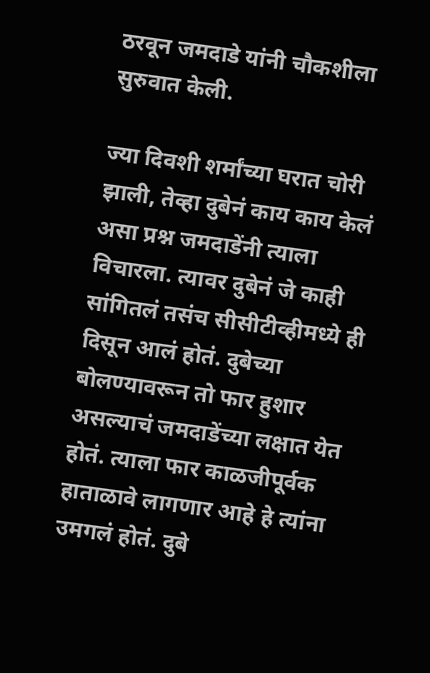ठरवून जमदाडे यांनी चौकशीला सुरुवात केली.

ज्या दिवशी शर्मांच्या घरात चोरी झाली, तेव्हा दुबेनं काय काय केलं असा प्रश्न जमदाडेंनी त्याला विचारला. त्यावर दुबेनं जे काही सांगितलं तसंच सीसीटीव्हीमध्ये ही दिसून आलं होतं. दुबेच्या बोलण्यावरून तो फार हुशार असल्याचं जमदाडेंच्या लक्षात येत होतं. त्याला फार काळजीपूर्वक हाताळावे लागणार आहे हे त्यांना उमगलं होतं. दुबे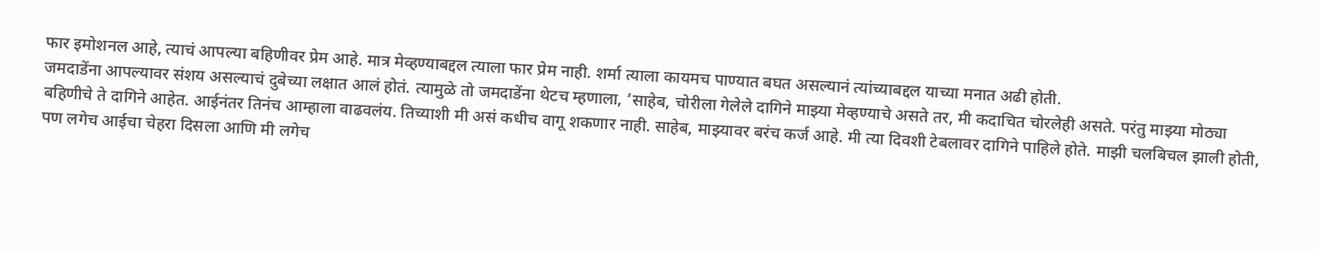फार इमोशनल आहे, त्याचं आपल्या बहिणीवर प्रेम आहे. मात्र मेव्हण्याबद्दल त्याला फार प्रेम नाही. शर्मा त्याला कायमच पाण्यात बघत असल्यानं त्यांच्याबद्दल याच्या मनात अढी होती.
जमदाडेंना आपल्यावर संशय असल्याचं दुबेच्या लक्षात आलं होतं. त्यामुळे तो जमदाडेंना थेटच म्हणाला, ’साहेब, चोरीला गेलेले दागिने माझ्या मेव्हण्याचे असते तर, मी कदाचित चोरलेही असते. परंतु माझ्या मोठ्या बहिणीचे ते दागिने आहेत. आईनंतर तिनंच आम्हाला वाढवलंय. तिच्याशी मी असं कधीच वागू शकणार नाही. साहेब, माझ्यावर बरंच कर्ज आहे. मी त्या दिवशी टेबलावर दागिने पाहिले होते. माझी चलबिचल झाली होती, पण लगेच आईचा चेहरा दिसला आणि मी लगेच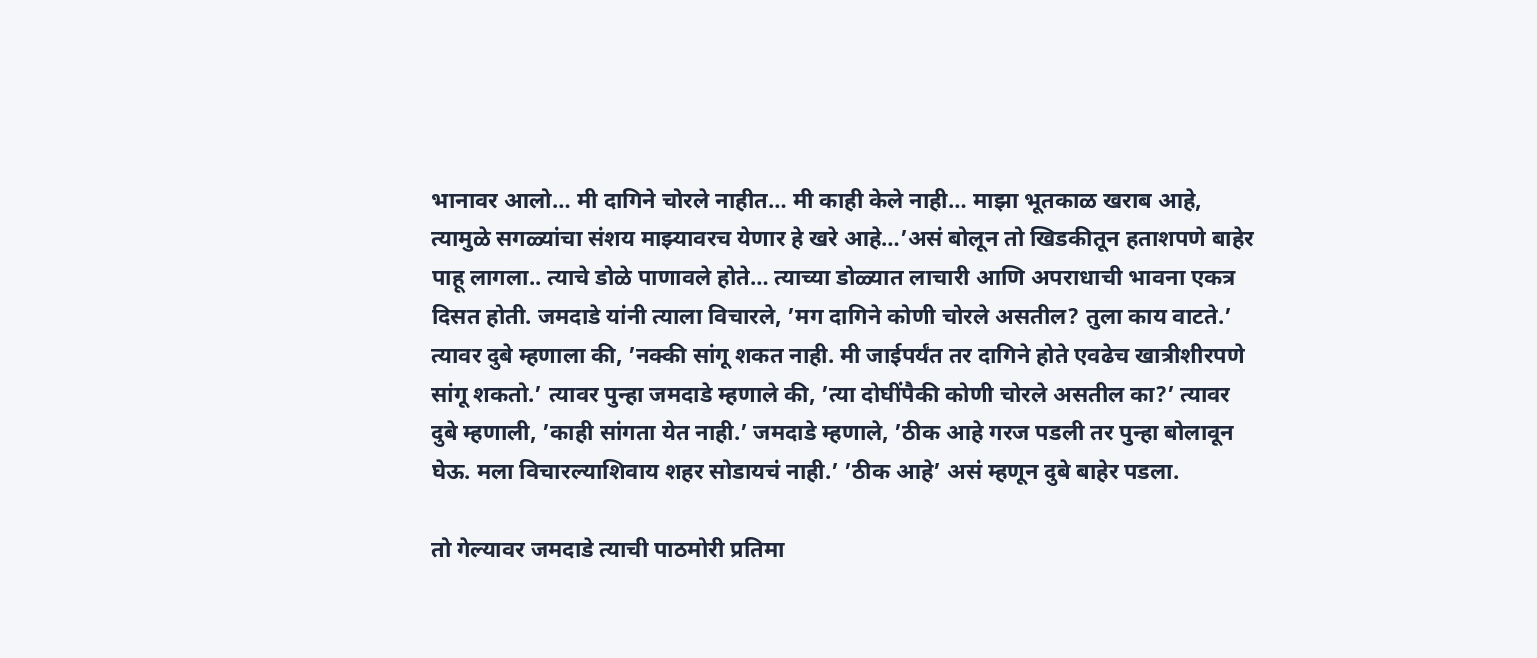भानावर आलो… मी दागिने चोरले नाहीत… मी काही केले नाही… माझा भूतकाळ खराब आहे, त्यामुळे सगळ्यांचा संशय माझ्यावरच येणार हे खरे आहे…’असं बोलून तो खिडकीतून हताशपणे बाहेर पाहू लागला.. त्याचे डोळे पाणावले होते… त्याच्या डोळ्यात लाचारी आणि अपराधाची भावना एकत्र दिसत होती. जमदाडे यांनी त्याला विचारले, ’मग दागिने कोणी चोरले असतील? तुला काय वाटते.’ त्यावर दुबे म्हणाला की, ’नक्की सांगू शकत नाही. मी जाईपर्यंत तर दागिने होते एवढेच खात्रीशीरपणे सांगू शकतो.’ त्यावर पुन्हा जमदाडे म्हणाले की, ’त्या दोघींपैकी कोणी चोरले असतील का?’ त्यावर दुबे म्हणाली, ’काही सांगता येत नाही.’ जमदाडे म्हणाले, ’ठीक आहे गरज पडली तर पुन्हा बोलावून घेऊ. मला विचारल्याशिवाय शहर सोडायचं नाही.’ ’ठीक आहे’ असं म्हणून दुबे बाहेर पडला.

तो गेल्यावर जमदाडे त्याची पाठमोरी प्रतिमा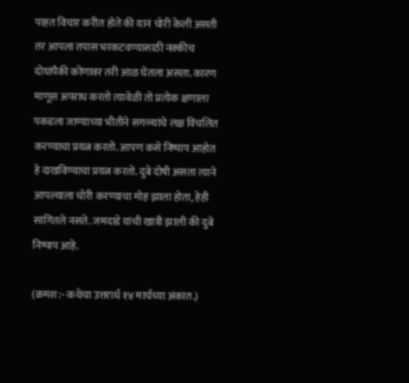पाहत विचार करीत होते की यानं चोरी केली असती तर आपला तपास भरकटवण्यासाठी नक्कीच दोघांपैकी कोणावर तरी आळ घेतला असता. कारण माणूस अपराध करतो त्यावेळी तो प्रत्येक क्षणाला पकडला जाण्याच्या भीतीने सगळ्यांचे लक्ष विचलित करण्याचा प्रयत्न करतो. आपण कसे निष्पाप आहोत हे दाखविण्याचा प्रयत्न करतो. दुबे दोषी असता त्याने आपल्याला चोरी करण्याचा मोह झाला होता, हेही सांगितले नसते. जमदाडे यांची खात्री झाली की दुबे निष्पाप आहे.

(क्रमश:- कथेचा उत्तरार्ध १४ मार्चच्या अंकात.)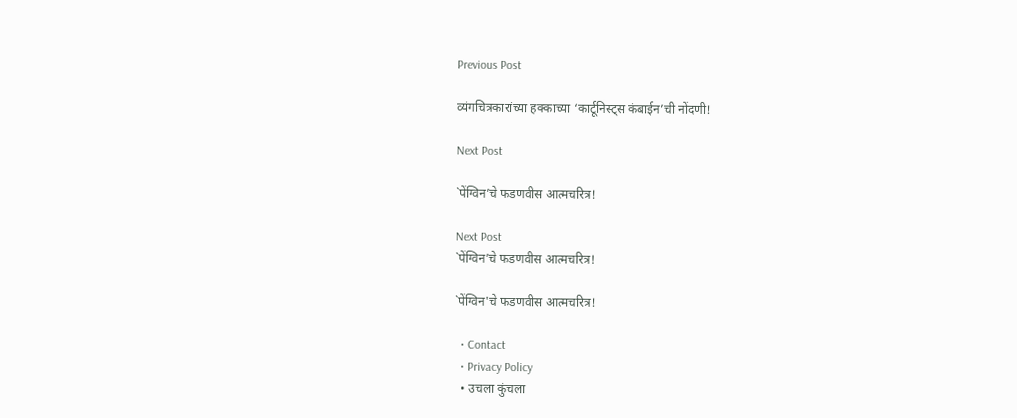Previous Post

व्यंगचित्रकारांच्या हक्काच्या ‘कार्टूनिस्ट्स कंबाईन’ची नोंदणी!

Next Post

`पेंग्विन’चे फडणवीस आत्मचरित्र!

Next Post
`पेंग्विन’चे फडणवीस आत्मचरित्र!

`पेंग्विन'चे फडणवीस आत्मचरित्र!

  • Contact
  • Privacy Policy
  • उचला कुंचला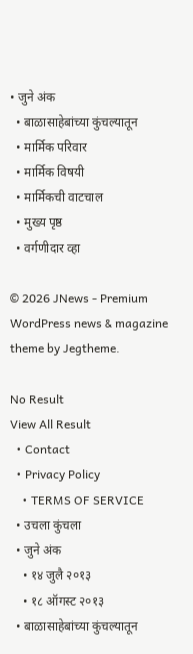• जुने अंक
  • बाळासाहेबांच्या कुंचल्यातून
  • मार्मिक परिवार
  • मार्मिक विषयी
  • मार्मिकची वाटचाल
  • मुख्य पृष्ठ
  • वर्गणीदार व्हा

© 2026 JNews - Premium WordPress news & magazine theme by Jegtheme.

No Result
View All Result
  • Contact
  • Privacy Policy
    • TERMS OF SERVICE
  • उचला कुंचला
  • जुने अंक
    • १४ जुलै २०१३
    • १८ ऑगस्ट २०१३
  • बाळासाहेबांच्या कुंचल्यातून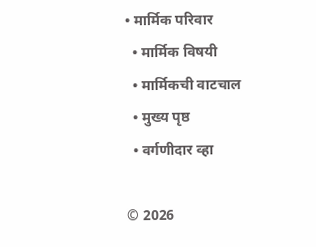• मार्मिक परिवार
  • मार्मिक विषयी
  • मार्मिकची वाटचाल
  • मुख्य पृष्ठ
  • वर्गणीदार व्हा

© 2026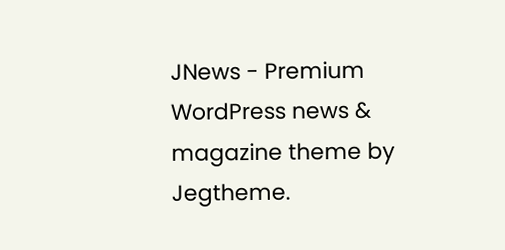JNews - Premium WordPress news & magazine theme by Jegtheme.